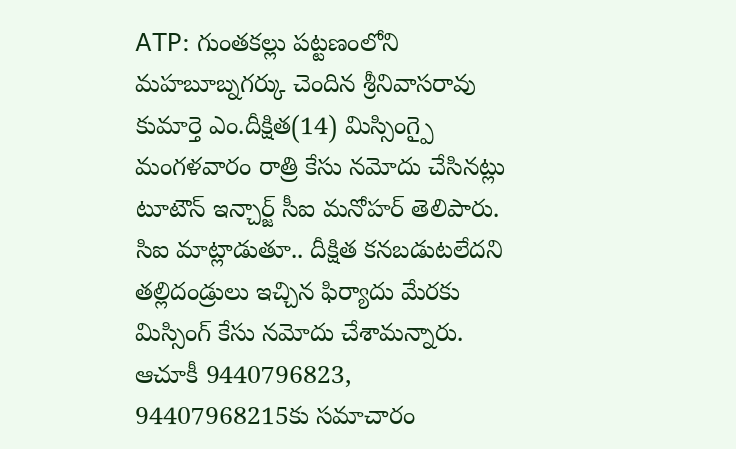ATP: గుంతకల్లు పట్టణంలోని మహబూబ్నగర్కు చెందిన శ్రీనివాసరావు కుమార్తె ఎం.దీక్షిత(14) మిస్సింగ్పై మంగళవారం రాత్రి కేసు నమోదు చేసినట్లు టూటౌన్ ఇన్చార్జ్ సీఐ మనోహర్ తెలిపారు. సిఐ మాట్లాడుతూ.. దీక్షిత కనబడుటలేదని తల్లిదండ్రులు ఇచ్చిన ఫిర్యాదు మేరకు మిస్సింగ్ కేసు నమోదు చేశామన్నారు. ఆచూకీ 9440796823, 94407968215కు సమాచారం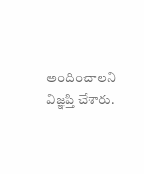అందించాలని విజ్ఞప్తి చేశారు.